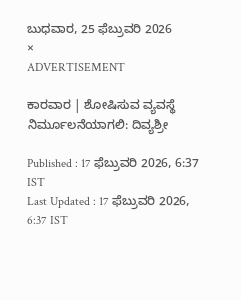ಬುಧವಾರ, 25 ಫೆಬ್ರುವರಿ 2026
×
ADVERTISEMENT

ಕಾರವಾರ | ಶೋಷಿಸುವ ವ್ಯವಸ್ಥೆ ನಿರ್ಮೂಲನೆಯಾಗಲಿ: ದಿವ್ಯಶ್ರೀ

Published : 17 ಫೆಬ್ರುವರಿ 2026, 6:37 IST
Last Updated : 17 ಫೆಬ್ರುವರಿ 2026, 6:37 IST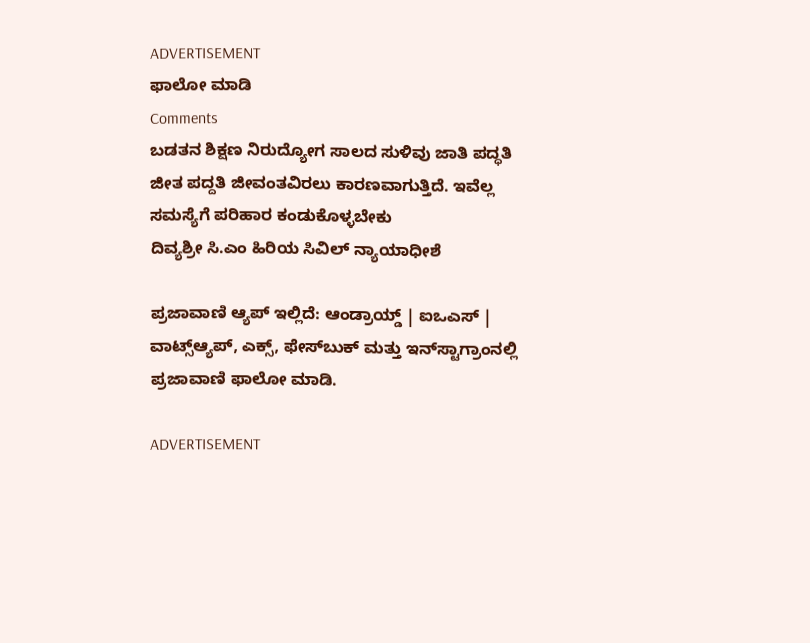ADVERTISEMENT
ಫಾಲೋ ಮಾಡಿ
Comments
ಬಡತನ ಶಿಕ್ಷಣ ನಿರುದ್ಯೋಗ ಸಾಲದ ಸುಳಿವು ಜಾತಿ ಪದ್ಧತಿ ಜೀತ ಪದ್ದತಿ ಜೀವಂತವಿರಲು ಕಾರಣವಾಗುತ್ತಿದೆ. ಇವೆಲ್ಲ ಸಮಸ್ಯೆಗೆ ಪರಿಹಾರ ಕಂಡುಕೊಳ್ಳಬೇಕು
ದಿವ್ಯಶ್ರೀ ಸಿ.ಎಂ ಹಿರಿಯ ಸಿವಿಲ್ ನ್ಯಾಯಾಧೀಶೆ

ಪ್ರಜಾವಾಣಿ ಆ್ಯಪ್ ಇಲ್ಲಿದೆ: ಆಂಡ್ರಾಯ್ಡ್ | ಐಒಎಸ್ | ವಾಟ್ಸ್ಆ್ಯಪ್, ಎಕ್ಸ್, ಫೇಸ್‌ಬುಕ್ ಮತ್ತು ಇನ್‌ಸ್ಟಾಗ್ರಾಂನಲ್ಲಿ ಪ್ರಜಾವಾಣಿ ಫಾಲೋ ಮಾಡಿ.

ADVERTISEMENT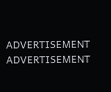ADVERTISEMENT
ADVERTISEMENT